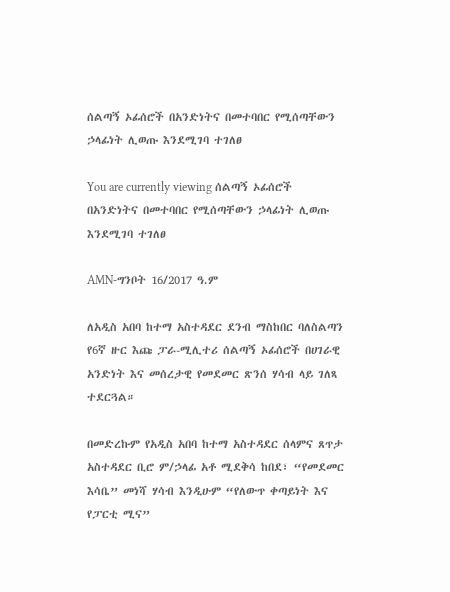ሰልጣኝ ኦፊሰሮች በአንድነትና በመተባበር የሚሰጣቸውን ኃላፊነት ሊወጡ እንደሚገባ ተገለፀ

You are currently viewing ሰልጣኝ ኦፊሰሮች በአንድነትና በመተባበር የሚሰጣቸውን ኃላፊነት ሊወጡ እንደሚገባ ተገለፀ

AMN-ግንቦት 16/2017 ዓ.ም

ለአዲስ አበባ ከተማ አስተዳደር ደንብ ማስከበር ባለስልጣን የ6ኛ ዙር እጩ ፓራ-ሚሊተሪ ሰልጣኝ ኦፊሰሮች በሀገራዊ አንድነት እና መሰረታዊ የመደመር ጽንሰ ሃሳብ ላይ ገለጻ ተደርጓል።

በመድረኩም የአዲስ አበባ ከተማ አስተዳደር ሰላምና ጸጥታ አስተዳደር ቢሮ ም/ኃላፊ አቶ ሚደቅሳ ከበደ፣ “የመደመር እሳቤ” መነሻ ሃሳብ እንዲሁም “የለውጥ ቀጣይነት እና የፓርቲ ሚና”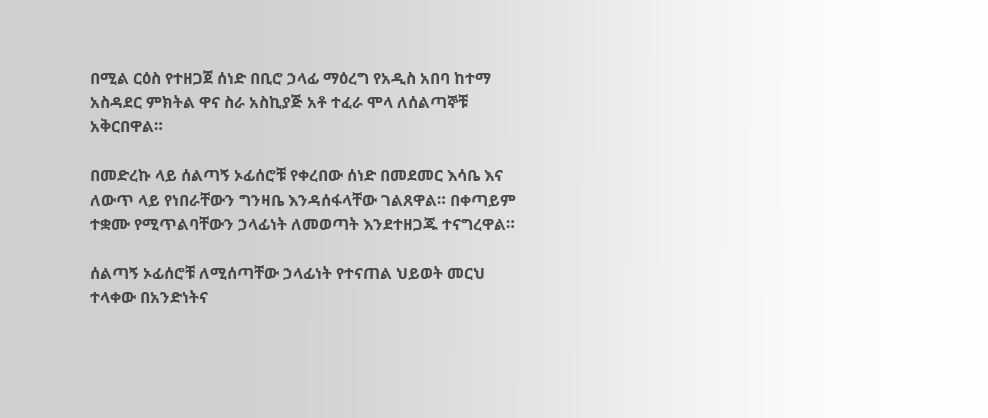በሚል ርዕስ የተዘጋጀ ሰነድ በቢሮ ኃላፊ ማዕረግ የአዲስ አበባ ከተማ አስዳደር ምክትል ዋና ስራ አስኪያጅ አቶ ተፈራ ሞላ ለሰልጣኞቹ አቅርበዋል።

በመድረኩ ላይ ሰልጣኝ ኦፊሰሮቹ የቀረበው ሰነድ በመደመር እሳቤ እና ለውጥ ላይ የነበራቸውን ግንዛቤ እንዳሰፋላቸው ገልጸዋል። በቀጣይም ተቋሙ የሚጥልባቸውን ኃላፊነት ለመወጣት እንደተዘጋጁ ተናግረዋል።

ሰልጣኝ ኦፊሰሮቹ ለሚሰጣቸው ኃላፊነት የተናጠል ህይወት መርህ ተላቀው በአንድነትና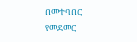በመተባበር የመደመር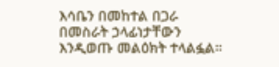እሳቤን በመከተል በጋራ በመስራት ኃላፊነታቸውን እንዲወጡ መልዕክት ተላልፏል።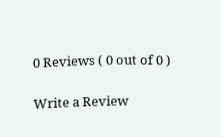0 Reviews ( 0 out of 0 )

Write a Review